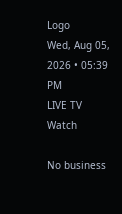Logo
Wed, Aug 05, 2026 • 05:39 PM
LIVE TV
Watch

No business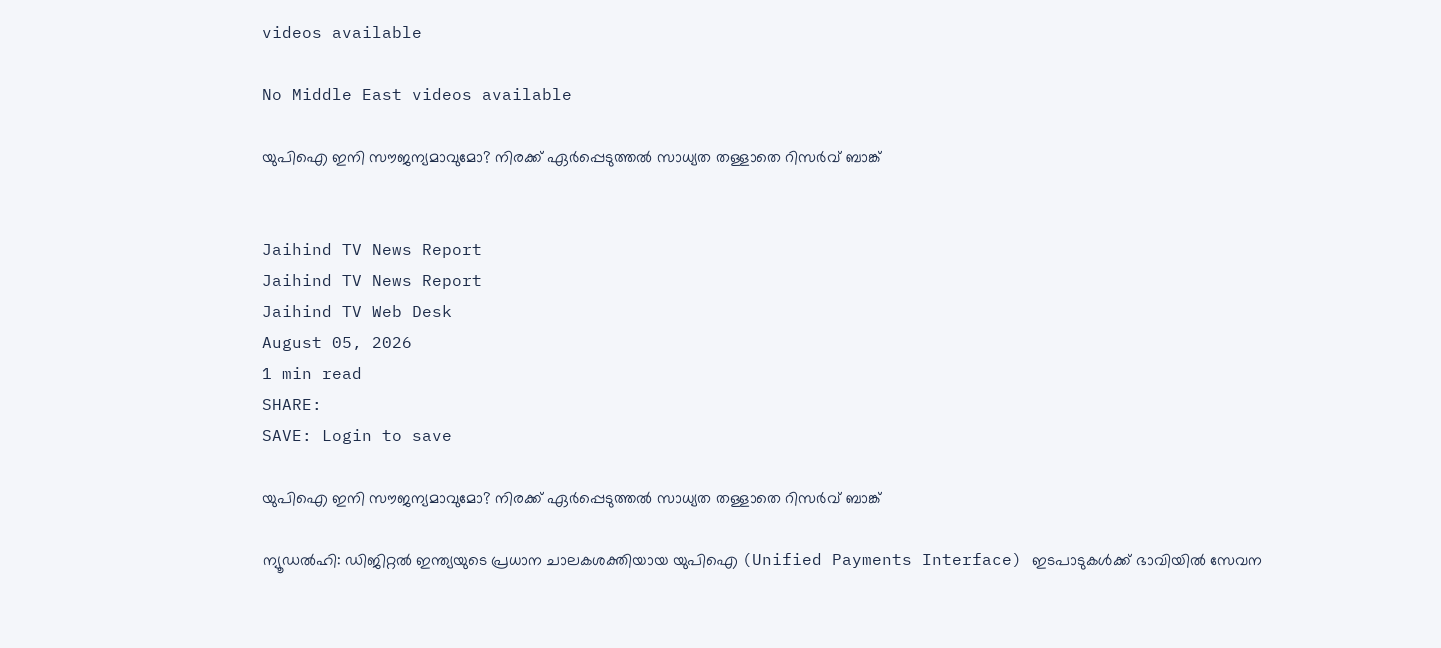videos available

No Middle East videos available

യുപിഐ ഇനി സൗജന്യമാവുമോ? നിരക്ക് ഏർപ്പെടുത്തൽ സാധ്യത തള്ളാതെ റിസർവ് ബാങ്ക്


Jaihind TV News Report
Jaihind TV News Report
Jaihind TV Web Desk
August 05, 2026
1 min read
SHARE:
SAVE: Login to save

യുപിഐ ഇനി സൗജന്യമാവുമോ? നിരക്ക് ഏർപ്പെടുത്തൽ സാധ്യത തള്ളാതെ റിസർവ് ബാങ്ക്

ന്യൂഡൽഹി: ഡിജിറ്റൽ ഇന്ത്യയുടെ പ്രധാന ചാലകശക്തിയായ യുപിഐ (Unified Payments Interface) ഇടപാടുകൾക്ക് ഭാവിയിൽ സേവന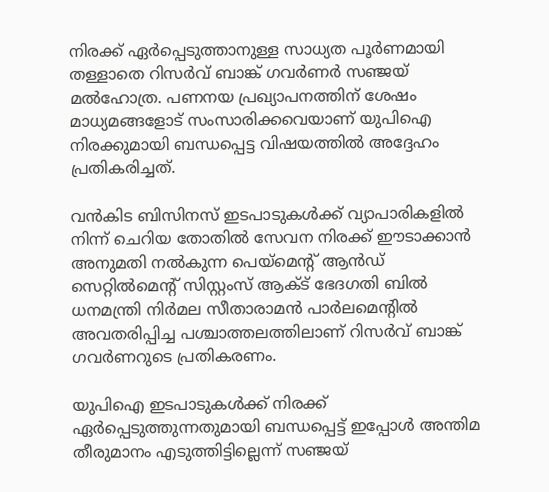നിരക്ക് ഏർപ്പെടുത്താനുള്ള സാധ്യത പൂർണമായി തള്ളാതെ റിസർവ് ബാങ്ക് ഗവർണർ സഞ്ജയ് മൽഹോത്ര. പണനയ പ്രഖ്യാപനത്തിന് ശേഷം മാധ്യമങ്ങളോട് സംസാരിക്കവെയാണ് യുപിഐ നിരക്കുമായി ബന്ധപ്പെട്ട വിഷയത്തിൽ അദ്ദേഹം പ്രതികരിച്ചത്.

വൻകിട ബിസിനസ് ഇടപാടുകൾക്ക് വ്യാപാരികളിൽ നിന്ന് ചെറിയ തോതിൽ സേവന നിരക്ക് ഈടാക്കാൻ അനുമതി നൽകുന്ന പെയ്‌മെന്റ് ആൻഡ് സെറ്റിൽമെന്റ് സിസ്റ്റംസ് ആക്ട് ഭേദഗതി ബിൽ ധനമന്ത്രി നിർമല സീതാരാമൻ പാർലമെന്റിൽ അവതരിപ്പിച്ച പശ്ചാത്തലത്തിലാണ് റിസർവ് ബാങ്ക് ഗവർണറുടെ പ്രതികരണം.

യുപിഐ ഇടപാടുകൾക്ക് നിരക്ക് ഏർപ്പെടുത്തുന്നതുമായി ബന്ധപ്പെട്ട് ഇപ്പോൾ അന്തിമ തീരുമാനം എടുത്തിട്ടില്ലെന്ന് സഞ്ജയ്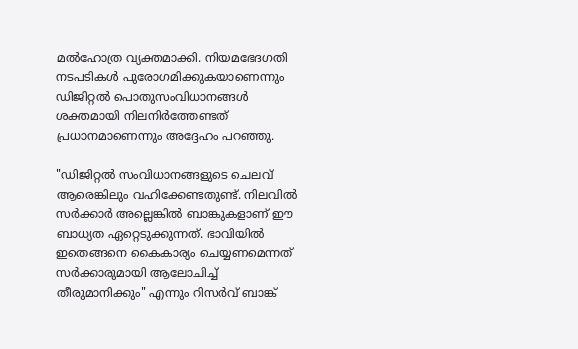മൽഹോത്ര വ്യക്തമാക്കി. നിയമഭേദഗതി നടപടികൾ പുരോഗമിക്കുകയാണെന്നും ഡിജിറ്റൽ പൊതുസംവിധാനങ്ങൾ ശക്തമായി നിലനിർത്തേണ്ടത് പ്രധാനമാണെന്നും അദ്ദേഹം പറഞ്ഞു.

"ഡിജിറ്റൽ സംവിധാനങ്ങളുടെ ചെലവ് ആരെങ്കിലും വഹിക്കേണ്ടതുണ്ട്. നിലവിൽ സർക്കാർ അല്ലെങ്കിൽ ബാങ്കുകളാണ് ഈ ബാധ്യത ഏറ്റെടുക്കുന്നത്. ഭാവിയിൽ ഇതെങ്ങനെ കൈകാര്യം ചെയ്യണമെന്നത് സർക്കാരുമായി ആലോചിച്ച് തീരുമാനിക്കും" എന്നും റിസർവ് ബാങ്ക്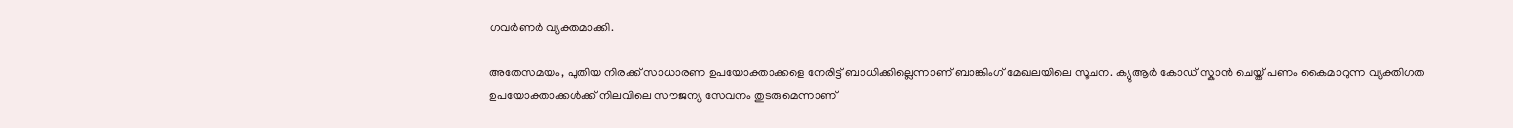ഗവർണർ വ്യക്തമാക്കി.

അതേസമയം, പുതിയ നിരക്ക് സാധാരണ ഉപയോക്താക്കളെ നേരിട്ട് ബാധിക്കില്ലെന്നാണ് ബാങ്കിംഗ് മേഖലയിലെ സൂചന. ക്യുആർ കോഡ് സ്കാൻ ചെയ്ത് പണം കൈമാറുന്ന വ്യക്തിഗത ഉപയോക്താക്കൾക്ക് നിലവിലെ സൗജന്യ സേവനം തുടരുമെന്നാണ്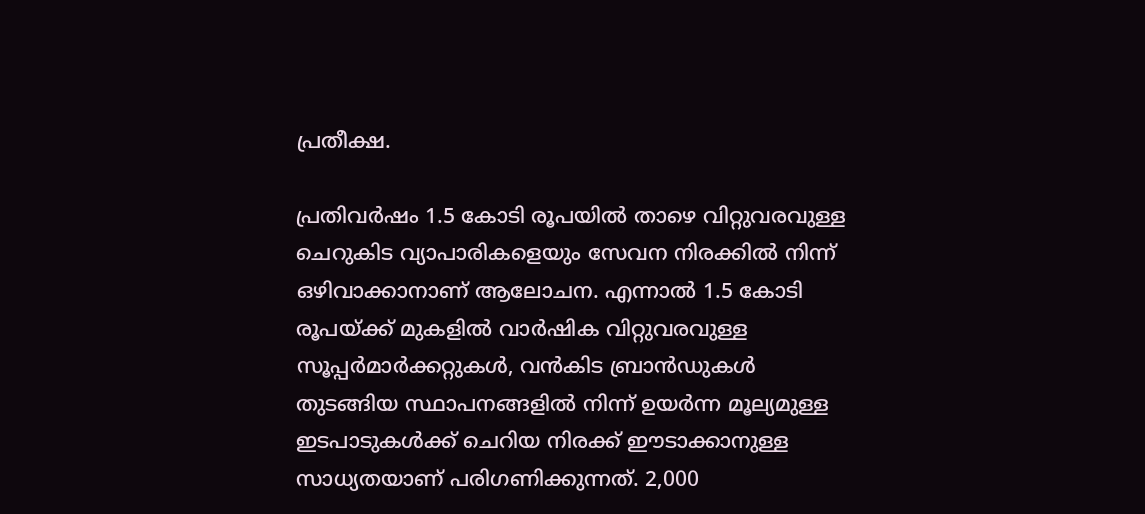പ്രതീക്ഷ.

പ്രതിവർഷം 1.5 കോടി രൂപയിൽ താഴെ വിറ്റുവരവുള്ള ചെറുകിട വ്യാപാരികളെയും സേവന നിരക്കിൽ നിന്ന് ഒഴിവാക്കാനാണ് ആലോചന. എന്നാൽ 1.5 കോടി രൂപയ്ക്ക് മുകളിൽ വാർഷിക വിറ്റുവരവുള്ള സൂപ്പർമാർക്കറ്റുകൾ, വൻകിട ബ്രാൻഡുകൾ തുടങ്ങിയ സ്ഥാപനങ്ങളിൽ നിന്ന് ഉയർന്ന മൂല്യമുള്ള ഇടപാടുകൾക്ക് ചെറിയ നിരക്ക് ഈടാക്കാനുള്ള സാധ്യതയാണ് പരിഗണിക്കുന്നത്. 2,000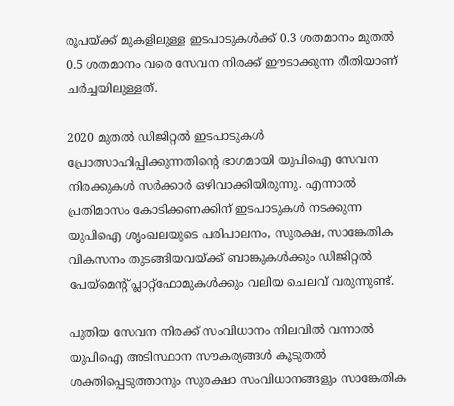രൂപയ്ക്ക് മുകളിലുള്ള ഇടപാടുകൾക്ക് 0.3 ശതമാനം മുതൽ 0.5 ശതമാനം വരെ സേവന നിരക്ക് ഈടാക്കുന്ന രീതിയാണ് ചർച്ചയിലുള്ളത്.

2020 മുതൽ ഡിജിറ്റൽ ഇടപാടുകൾ പ്രോത്സാഹിപ്പിക്കുന്നതിന്റെ ഭാഗമായി യുപിഐ സേവന നിരക്കുകൾ സർക്കാർ ഒഴിവാക്കിയിരുന്നു. എന്നാൽ പ്രതിമാസം കോടിക്കണക്കിന് ഇടപാടുകൾ നടക്കുന്ന യുപിഐ ശൃംഖലയുടെ പരിപാലനം, സുരക്ഷ, സാങ്കേതിക വികസനം തുടങ്ങിയവയ്ക്ക് ബാങ്കുകൾക്കും ഡിജിറ്റൽ പേയ്മെന്റ് പ്ലാറ്റ്ഫോമുകൾക്കും വലിയ ചെലവ് വരുന്നുണ്ട്.

പുതിയ സേവന നിരക്ക് സംവിധാനം നിലവിൽ വന്നാൽ യുപിഐ അടിസ്ഥാന സൗകര്യങ്ങൾ കൂടുതൽ ശക്തിപ്പെടുത്താനും സുരക്ഷാ സംവിധാനങ്ങളും സാങ്കേതിക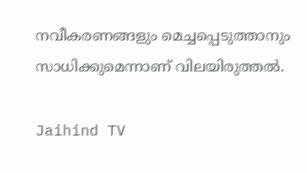നവീകരണങ്ങളും മെച്ചപ്പെടുത്താനും സാധിക്കുമെന്നാണ് വിലയിരുത്തൽ.

Jaihind TV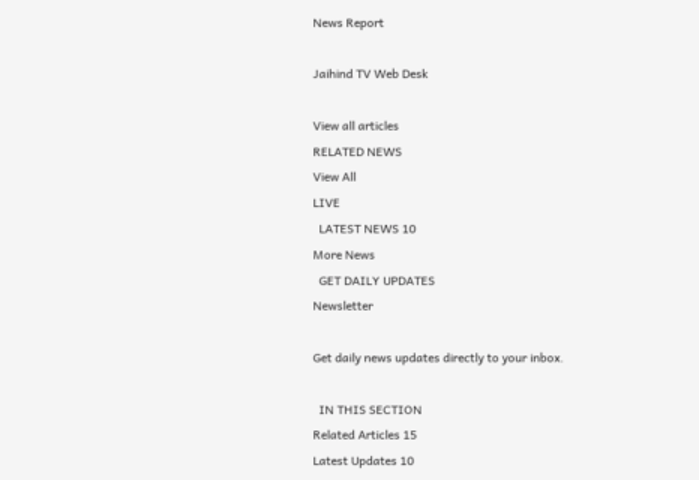News Report

Jaihind TV Web Desk

View all articles
RELATED NEWS
View All
LIVE
  LATEST NEWS 10
More News
  GET DAILY UPDATES
Newsletter

Get daily news updates directly to your inbox.

  IN THIS SECTION
Related Articles 15
Latest Updates 10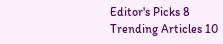Editor's Picks 8
Trending Articles 10